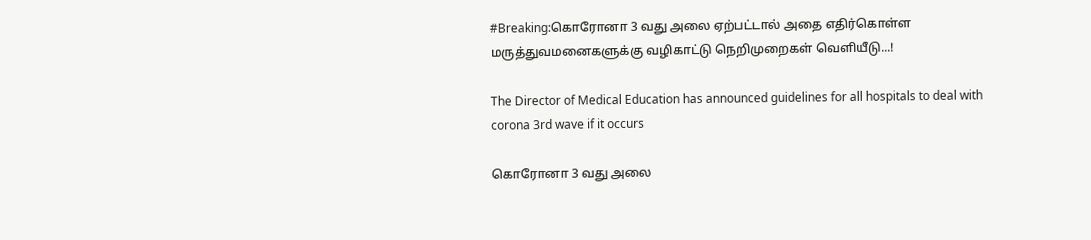#Breaking:கொரோனா 3 வது அலை ஏற்பட்டால் அதை எதிர்கொள்ள மருத்துவமனைகளுக்கு வழிகாட்டு நெறிமுறைகள் வெளியீடு...!

The Director of Medical Education has announced guidelines for all hospitals to deal with corona 3rd wave if it occurs

கொரோனா 3 வது அலை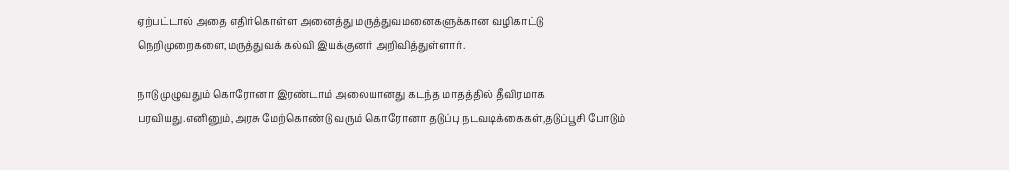ஏற்பட்டால் அதை எதிர்கொள்ள அனைத்து மருத்துவமனைகளுக்கான வழிகாட்டு நெறிமுறைகளை,மருத்துவக் கல்வி இயக்குனர் அறிவித்துள்ளார்.

நாடு முழுவதும் கொரோனா இரண்டாம் அலையானது கடந்த மாதத்தில் தீவிரமாக பரவியது.எனினும்,அரசு மேற்கொண்டு வரும் கொரோனா தடுப்பு நடவடிக்கைகள்,தடுப்பூசி போடும்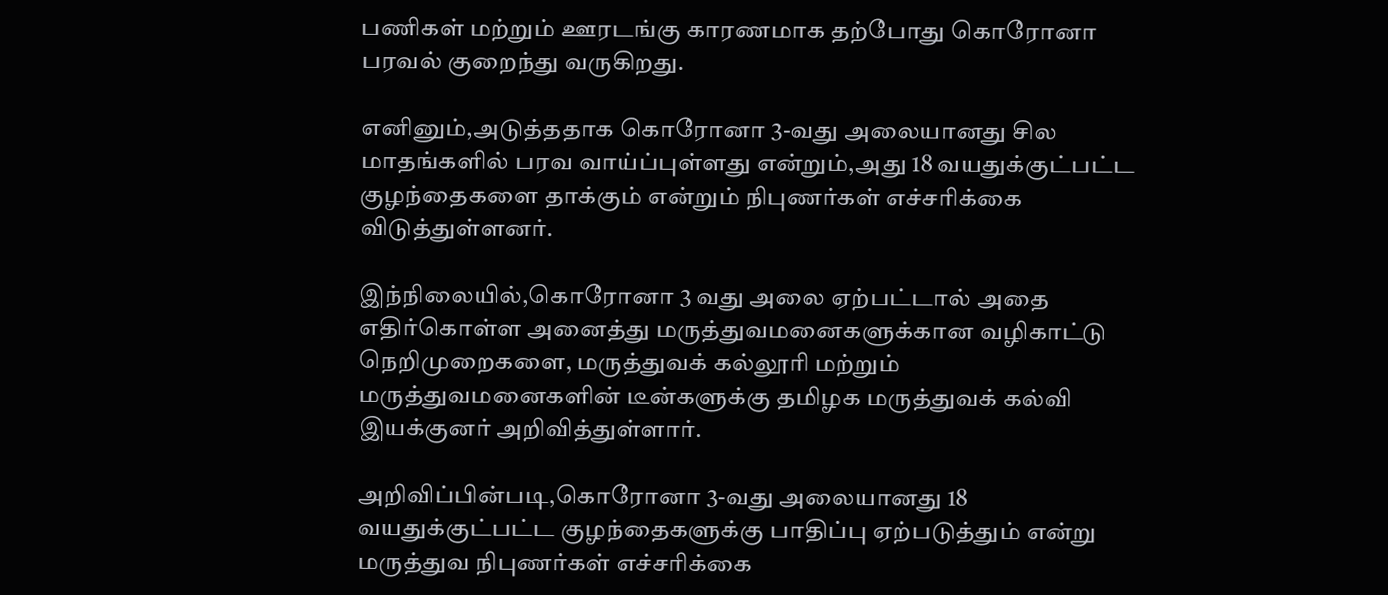பணிகள் மற்றும் ஊரடங்கு காரணமாக தற்போது கொரோனா பரவல் குறைந்து வருகிறது.

எனினும்,அடுத்ததாக கொரோனா 3-வது அலையானது சில மாதங்களில் பரவ வாய்ப்புள்ளது என்றும்,அது 18 வயதுக்குட்பட்ட குழந்தைகளை தாக்கும் என்றும் நிபுணர்கள் எச்சரிக்கை விடுத்துள்ளனர்.

இந்நிலையில்,கொரோனா 3 வது அலை ஏற்பட்டால் அதை எதிர்கொள்ள அனைத்து மருத்துவமனைகளுக்கான வழிகாட்டு நெறிமுறைகளை, மருத்துவக் கல்லூரி மற்றும் மருத்துவமனைகளின் டீன்களுக்கு தமிழக மருத்துவக் கல்வி இயக்குனர் அறிவித்துள்ளார்.

அறிவிப்பின்படி,கொரோனா 3-வது அலையானது 18 வயதுக்குட்பட்ட குழந்தைகளுக்கு பாதிப்பு ஏற்படுத்தும் என்று மருத்துவ நிபுணர்கள் எச்சரிக்கை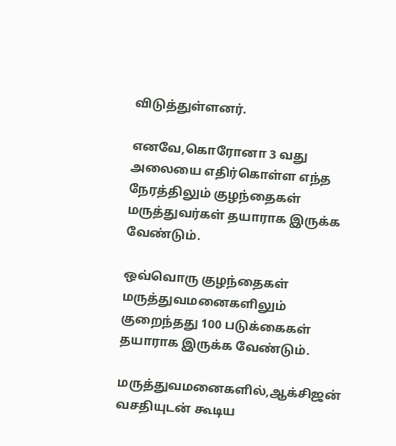விடுத்துள்ளனர்.

எனவே,கொரோனா 3 வது அலையை எதிர்கொள்ள எந்த நேரத்திலும் குழந்தைகள் மருத்துவர்கள் தயாராக இருக்க வேண்டும்.

ஒவ்வொரு குழந்தைகள் மருத்துவமனைகளிலும் குறைந்தது 100 படுக்கைகள் தயாராக இருக்க வேண்டும்.

மருத்துவமனைகளில்,ஆக்சிஜன் வசதியுடன் கூடிய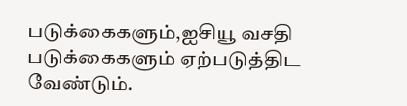படுக்கைகளும்,ஐசியூ வசதி படுக்கைகளும் ஏற்படுத்திட வேண்டும்.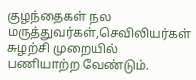குழந்தைகள் நல மருத்துவர்கள்,செவிலியர்கள் சுழற்சி முறையில் பணியாற்ற வேண்டும்.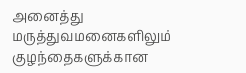அனைத்து மருத்துவமனைகளிலும் குழந்தைகளுக்கான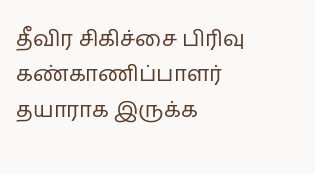தீவிர சிகிச்சை பிரிவு கண்காணிப்பாளர் தயாராக இருக்க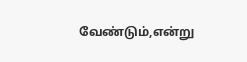வேண்டும்,என்று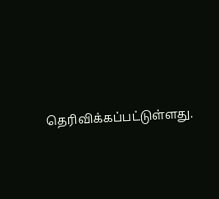தெரிவிக்கப்பட்டுள்ளது.